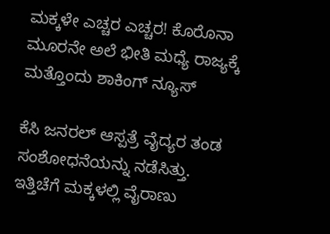ಮಕ್ಕಳೇ ಎಚ್ಚರ ಎಚ್ಚರ! ಕೊರೊನಾ ಮೂರನೇ ಅಲೆ ಭೀತಿ ಮಧ್ಯೆ ರಾಜ್ಯಕ್ಕೆ ಮತ್ತೊಂದು ಶಾಕಿಂಗ್ ನ್ಯೂಸ್

ಕೆಸಿ ಜನರಲ್ ಆಸ್ಪತ್ರೆ ವೈದ್ಯರ ತಂಡ ಸಂಶೋಧನೆಯನ್ನು ನಡೆಸಿತ್ತು. ಇತ್ತಿಚೆಗೆ ಮಕ್ಕಳಲ್ಲಿ ವೈರಾಣು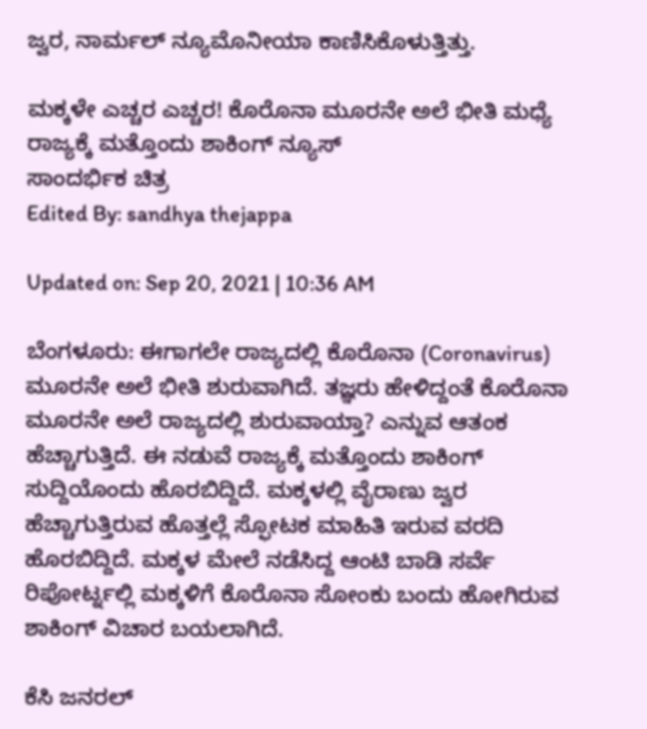ಜ್ವರ, ನಾರ್ಮಲ್ ನ್ಯೂಮೊನೀಯಾ ಕಾಣಿಸಿಕೊಳುತ್ತಿತ್ತು.

ಮಕ್ಕಳೇ ಎಚ್ಚರ ಎಚ್ಚರ! ಕೊರೊನಾ ಮೂರನೇ ಅಲೆ ಭೀತಿ ಮಧ್ಯೆ ರಾಜ್ಯಕ್ಕೆ ಮತ್ತೊಂದು ಶಾಕಿಂಗ್ ನ್ಯೂಸ್
ಸಾಂದರ್ಭಿಕ ಚಿತ್ರ
Edited By: sandhya thejappa

Updated on: Sep 20, 2021 | 10:36 AM

ಬೆಂಗಳೂರು: ಈಗಾಗಲೇ ರಾಜ್ಯದಲ್ಲಿ ಕೊರೊನಾ (Coronavirus) ಮೂರನೇ ಅಲೆ ಭೀತಿ ಶುರುವಾಗಿದೆ. ತಜ್ಞರು ಹೇಳಿದ್ದಂತೆ ಕೊರೊನಾ ಮೂರನೇ ಅಲೆ ರಾಜ್ಯದಲ್ಲಿ ಶುರುವಾಯ್ತಾ? ಎನ್ನುವ ಆತಂಕ ಹೆಚ್ಚಾಗುತ್ತಿದೆ. ಈ ನಡುವೆ ರಾಜ್ಯಕ್ಕೆ ಮತ್ತೊಂದು ಶಾಕಿಂಗ್ ಸುದ್ದಿಯೊಂದು ಹೊರಬಿದ್ದಿದೆ. ಮಕ್ಕಳಲ್ಲಿ ವೈರಾಣು ಜ್ವರ ಹೆಚ್ಚಾಗುತ್ತಿರುವ ಹೊತ್ತಲ್ಲೆ ಸ್ಫೋಟಕ ಮಾಹಿತಿ ಇರುವ ವರದಿ ಹೊರಬಿದ್ದಿದೆ. ಮಕ್ಕಳ ಮೇಲೆ ನಡೆಸಿದ್ದ ಆಂಟಿ ಬಾಡಿ ಸರ್ವೆ ರಿಪೋರ್ಟ್ನಲ್ಲಿ ಮಕ್ಕಳಿಗೆ ಕೊರೊನಾ ಸೋಂಕು ಬಂದು ಹೋಗಿರುವ ಶಾಕಿಂಗ್ ವಿಚಾರ ಬಯಲಾಗಿದೆ.

ಕೆಸಿ ಜನರಲ್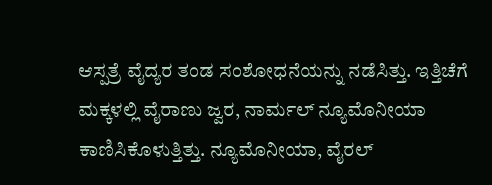ಆಸ್ಪತ್ರೆ ವೈದ್ಯರ ತಂಡ ಸಂಶೋಧನೆಯನ್ನು ನಡೆಸಿತ್ತು. ಇತ್ತಿಚೆಗೆ ಮಕ್ಕಳಲ್ಲಿ ವೈರಾಣು ಜ್ವರ, ನಾರ್ಮಲ್ ನ್ಯೂಮೊನೀಯಾ ಕಾಣಿಸಿಕೊಳುತ್ತಿತ್ತು. ನ್ಯೂಮೊನೀಯಾ, ವೈರಲ್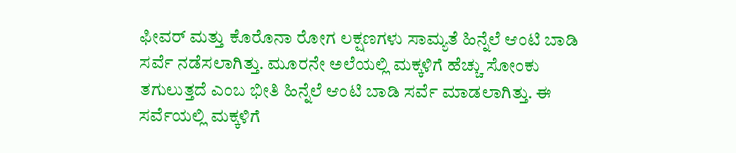ಫೀವರ್ ಮತ್ತು ಕೊರೊನಾ ರೋಗ ಲಕ್ಷಣಗಳು ಸಾಮ್ಯತೆ ಹಿನ್ನೆಲೆ ಆಂಟಿ ಬಾಡಿ ಸರ್ವೆ ನಡೆಸಲಾಗಿತ್ತು. ಮೂರನೇ ಅಲೆಯಲ್ಲಿ ಮಕ್ಕಳಿಗೆ ಹೆಚ್ಚು ಸೋಂಕು ತಗುಲುತ್ತದೆ ಎಂಬ ಭೀತಿ ಹಿನ್ನೆಲೆ ಆಂಟಿ ಬಾಡಿ ಸರ್ವೆ ಮಾಡಲಾಗಿತ್ತು. ಈ ಸರ್ವೆಯಲ್ಲಿ ಮಕ್ಕಳಿಗೆ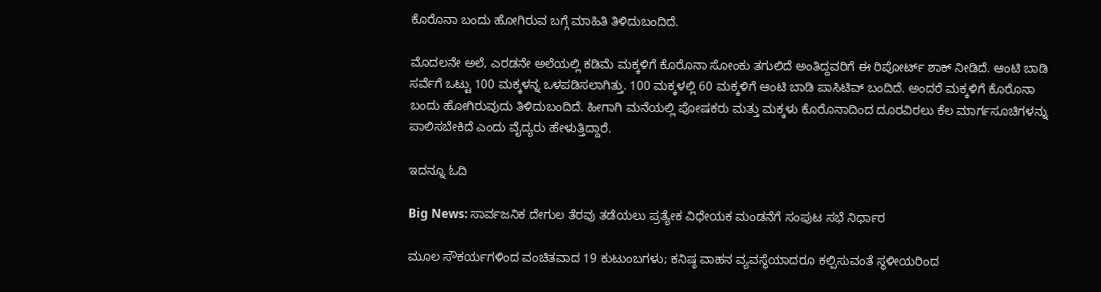ಕೊರೊನಾ ಬಂದು ಹೋಗಿರುವ ಬಗ್ಗೆ ಮಾಹಿತಿ ತಿಳಿದುಬಂದಿದೆ.

ಮೊದಲನೇ ಅಲೆ, ಎರಡನೇ ಅಲೆಯಲ್ಲಿ ಕಡಿಮೆ ಮಕ್ಕಳಿಗೆ ಕೊರೊನಾ ಸೋಂಕು ತಗುಲಿದೆ ಅಂತಿದ್ದವರಿಗೆ ಈ ರಿಪೋರ್ಟ್ ಶಾಕ್ ನೀಡಿದೆ. ಆಂಟಿ ಬಾಡಿ ಸರ್ವೆಗೆ ಒಟ್ಟು 100 ಮಕ್ಕಳನ್ನ ಒಳಪಡಿಸಲಾಗಿತ್ತು. 100 ಮಕ್ಕಳಲ್ಲಿ 60 ಮಕ್ಕಳಿಗೆ ಆಂಟಿ ಬಾಡಿ ಪಾಸಿಟಿವ್ ಬಂದಿದೆ. ಅಂದರೆ ಮಕ್ಕಳಿಗೆ ಕೊರೊನಾ ಬಂದು ಹೋಗಿರುವುದು ತಿಳಿದುಬಂದಿದೆ. ಹೀಗಾಗಿ ಮನೆಯಲ್ಲಿ ಪೋಷಕರು ಮತ್ತು ಮಕ್ಕಳು ಕೊರೊನಾದಿಂದ ದೂರವಿರಲು ಕೆಲ ಮಾರ್ಗಸೂಚಿಗಳನ್ನು ಪಾಲಿಸಬೇಕಿದೆ ಎಂದು ವೈದ್ಯರು ಹೇಳುತ್ತಿದ್ದಾರೆ.

ಇದನ್ನೂ ಓದಿ

Big News: ಸಾರ್ವಜನಿಕ ದೇಗುಲ ತೆರವು ತಡೆಯಲು ಪ್ರತ್ಯೇಕ ವಿಧೇಯಕ ಮಂಡನೆಗೆ ಸಂಪುಟ ಸಭೆ ನಿರ್ಧಾರ

ಮೂಲ ಸೌಕರ್ಯಗಳಿಂದ ವಂಚಿತವಾದ 19 ಕುಟುಂಬಗಳು; ಕನಿಷ್ಠ ವಾಹನ ವ್ಯವಸ್ಥೆಯಾದರೂ ಕಲ್ಪಿಸುವಂತೆ ಸ್ಥಳೀಯರಿಂದ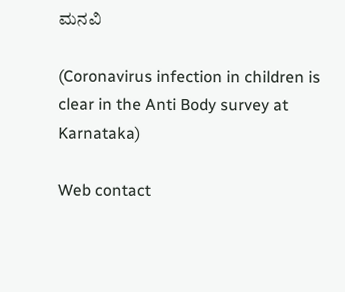ಮನವಿ

(Coronavirus infection in children is clear in the Anti Body survey at Karnataka)

Web contact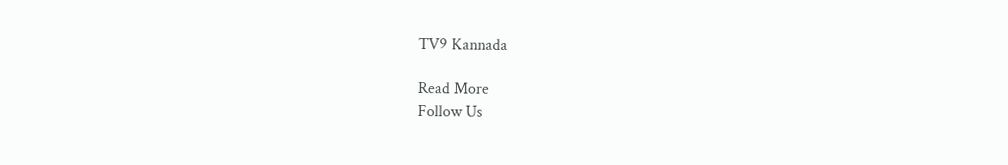TV9 Kannada

Read More
Follow Us